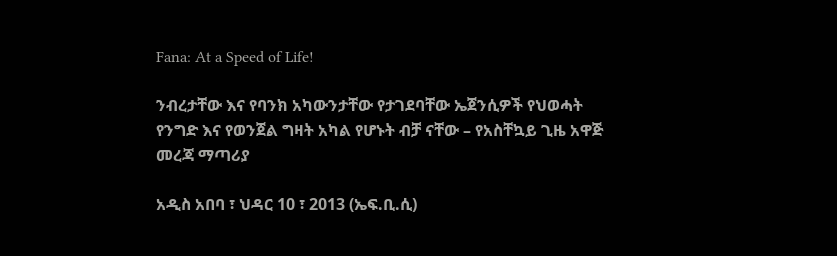Fana: At a Speed of Life!

ንብረታቸው እና የባንክ አካውንታቸው የታገደባቸው ኤጀንሲዎች የህወሓት የንግድ እና የወንጀል ግዛት አካል የሆኑት ብቻ ናቸው – የአስቸኳይ ጊዜ አዋጅ መረጃ ማጣሪያ

አዲስ አበባ ፣ ህዳር 10 ፣ 2013 (ኤፍ.ቢ.ሲ)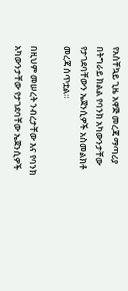የአስቸኳይ ጊዜ አዋጅ መረጃ ማጣሪያ በትግራይ ክልል የባንክ አካውንታቸው የታገደባቸውን ኤጀንሲዎች አስመልክቶ መረጃ ሰጥቷል።

በዚህም መሠረት ንብረታቸው እና የባንክ አካውንታቸው የታገደባቸው ኤጀንሲዎች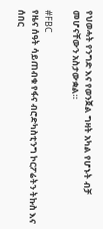የህወሓት የንግድ እና የወንጀል ግዛት አካል የሆኑት ብቻ መሆናቸውን አስታውቋል።

#FBC
የዜና ሰዓት ሳይጠብቁ የፋና ብሮድካስቲንግ ኮርፖሬትን ትኩስ እና ሰበር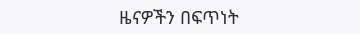ዜናዎችን በፍጥነት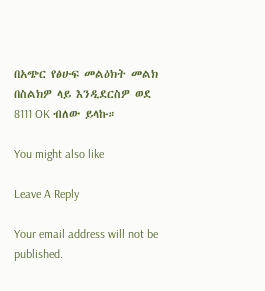በአጭር የፅሁፍ መልዕክት መልክ በስልክዎ ላይ እንዲደርስዎ ወደ 8111 OK ብለው ይላኩ።

You might also like

Leave A Reply

Your email address will not be published.